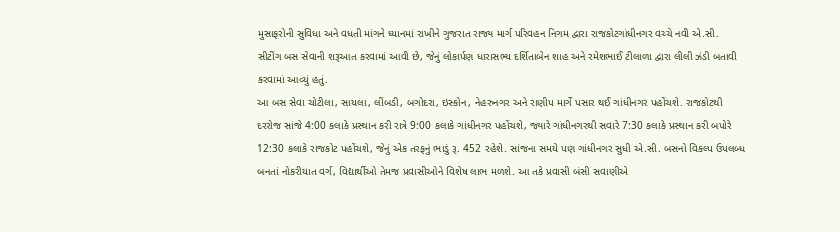મુસાફરોની સુવિધા અને વધતી માંગને ધ્યાનમાં રાખીને ગુજરાત રાજ્ય માર્ગ પરિવહન નિગમ દ્વારા રાજકોટગાંધીનગર વચ્ચે નવી એ.સી. સીટીંગ બસ સેવાની શરૂઆત કરવામાં આવી છે, જેનું લોકાર્પણ ધારાસભ્ય દર્શિતાબેન શાહ અને રમેશભાઈ ટીલાળા દ્વારા લીલી ઝંડી બતાવી કરવામાં આવ્યું હતું.
આ બસ સેવા ચોટીલા, સાયલા, લીંબડી, બગોદરા, ઇસ્કોન, નેહરુનગર અને રાણીપ માર્ગે પસાર થઈ ગાંધીનગર પહોંચશે. રાજકોટથી દરરોજ સાંજે 4:00 કલાકે પ્રસ્થાન કરી રાત્રે 9:00 કલાકે ગાંધીનગર પહોંચશે, જ્યારે ગાંધીનગરથી સવારે 7:30 કલાકે પ્રસ્થાન કરી બપોરે 12:30 કલાકે રાજકોટ પહોંચશે, જેનું એક તરફનું ભાડું રૂ. 452 રહેશે. સાંજના સમયે પણ ગાંધીનગર સુધી એ.સી. બસનો વિકલ્પ ઉપલબ્ધ બનતાં નોકરીયાત વર્ગ, વિદ્યાર્થીઓ તેમજ પ્રવાસીઓને વિશેષ લાભ મળશે. આ તકે પ્રવાસી બંસી સવાણીએ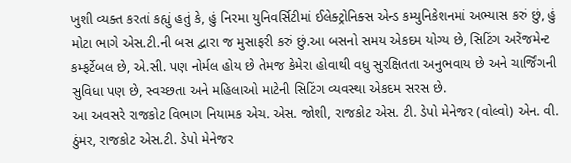ખુશી વ્યક્ત કરતાં કહ્યું હતું કે, હું નિરમા યુનિવર્સિટીમાં ઈલેક્ટ્રોનિક્સ એન્ડ કમ્યુનિકેશનમાં અભ્યાસ કરું છું, હું મોટા ભાગે એસ.ટી.ની બસ દ્વારા જ મુસાફરી કરું છું.આ બસનો સમય એકદમ યોગ્ય છે, સિટિંગ અરેંજમેન્ટ કમ્ફર્ટેબલ છે, એ.સી. પણ નોર્મલ હોય છે તેમજ કેમેરા હોવાથી વધુ સુરક્ષિતતા અનુભવાય છે અને ચાર્જિંગની સુવિધા પણ છે, સ્વચ્છતા અને મહિલાઓ માટેની સિટિંગ વ્યવસ્થા એકદમ સરસ છે.
આ અવસરે રાજકોટ વિભાગ નિયામક એચ. એસ. જોશી, રાજકોટ એસ. ટી. ડેપો મેનેજર (વોલ્વો) એન. વી. ઠુંમર, રાજકોટ એસ.ટી. ડેપો મેનેજર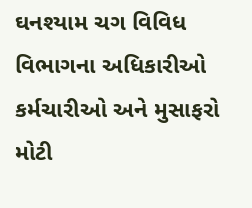ઘનશ્યામ ચગ વિવિધ વિભાગના અધિકારીઓ કર્મચારીઓ અને મુસાફરો મોટી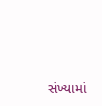સંખ્યામાં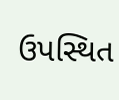ઉપસ્થિત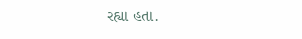રહ્યા હતા.